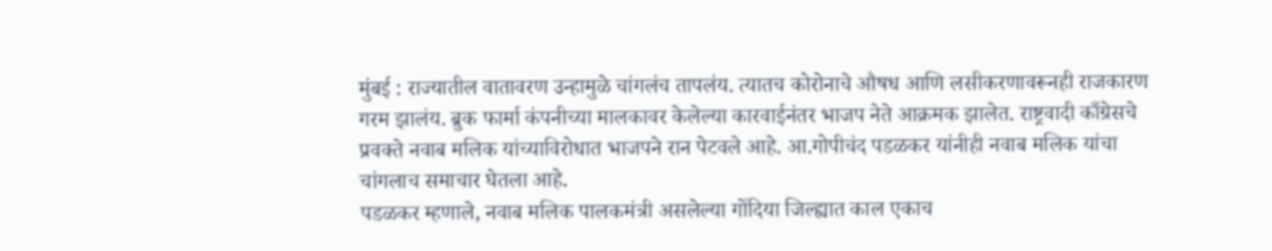मुंबई : राज्यातील वातावरण उन्हामुळे चांगलंच तापलंय. त्यातच कोरोनाचे औषध आणि लसीकरणावरूनही राजकारण गरम झालंय. ब्रुक फार्मा कंपनीच्या मालकावर केलेल्या कारवाईनंतर भाजप नेते आक्रमक झालेत. राष्ट्रवादी काँग्रेसचे प्रवक्ते नवाब मलिक यांच्याविरोधात भाजपने रान पेटवले आहे. आ.गोपीचंद पडळकर यांनीही नवाब मलिक यांचा चांगलाच समाचार घेतला आहे.
पडळकर म्हणाले, नवाब मलिक पालकमंत्री असलेल्या गोंदिया जिल्ह्यात काल एकाच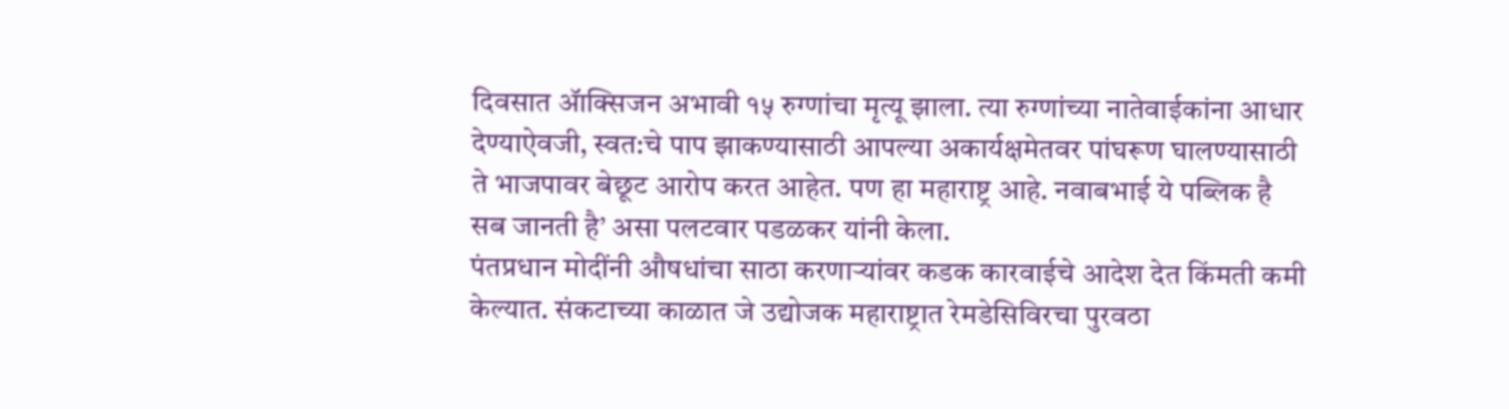दिवसात ॲाक्सिजन अभावी १५ रुग्णांचा मृत्यू झाला. त्या रुग्णांच्या नातेवाईकांना आधार देण्याऐवजी, स्वत:चे पाप झाकण्यासाठी आपल्या अकार्यक्षमेतवर पांघरूण घालण्यासाठी ते भाजपावर बेछूट आरोप करत आहेत. पण हा महाराष्ट्र आहे. नवाबभाई ये पब्लिक है सब जानती है’ असा पलटवार पडळकर यांनी केला.
पंतप्रधान मोदींनी औषधांचा साठा करणाऱ्यांवर कडक कारवाईचे आदेश देत किंमती कमी केल्यात. संकटाच्या काळात जे उद्योजक महाराष्ट्रात रेमडेसिविरचा पुरवठा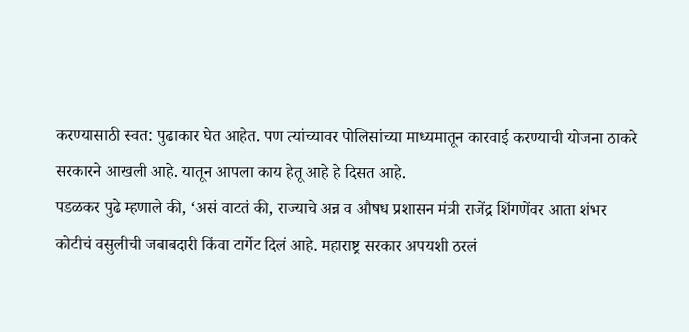करण्यासाठी स्वत: पुढाकार घेत आहेत. पण त्यांच्यावर पोलिसांच्या माध्यमातून कारवाई करण्याची योजना ठाकरे सरकारने आखली आहे. यातून आपला काय हेतू आहे हे दिसत आहे.
पडळकर पुढे म्हणाले की, ‘असं वाटतं की, राज्याचे अन्न व औषध प्रशासन मंत्री राजेंद्र शिंगणेंवर आता शंभर कोटीचं वसुलीची जबाबदारी किंवा टार्गेट दिलं आहे. महाराष्ट्र सरकार अपयशी ठरलं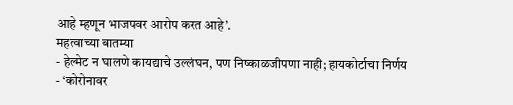आहे म्हणून भाजपवर आरोप करत आहे’.
महत्वाच्या बातम्या
- हेल्मेट न घालणे कायद्याचे उल्लंघन, पण निष्काळजीपणा नाही; हायकोर्टाचा निर्णय
- ‘कोरोनावर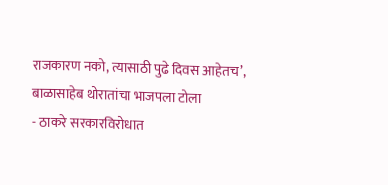राजकारण नको, त्यासाठी पुढे दिवस आहेतच’, बाळासाहेब थोरातांचा भाजपला टोला
- ठाकरे सरकारविरोधात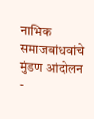नाभिक समाजबांधवांचे मुंडण आंदोलन
-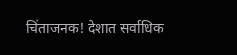चिंताजनक! देशात सर्वाधिक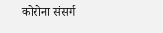कोरोना संसर्ग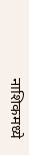नाशिकमध्ये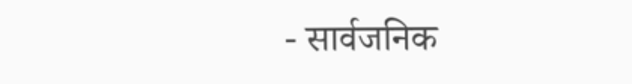- सार्वजनिक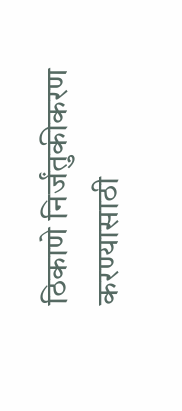ठिकाणे निर्जंतुकीकरण करण्यासाठी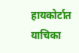हायकोर्टात याचिका